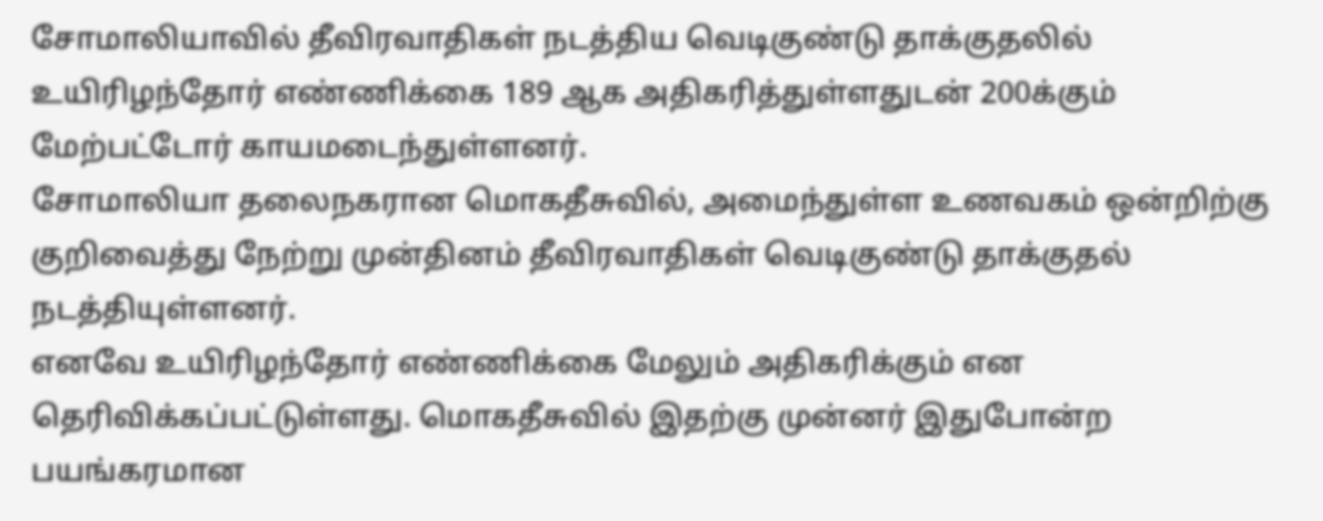சோமாலியாவில் தீவிரவாதிகள் நடத்திய வெடிகுண்டு தாக்குதலில் உயிரிழந்தோர் எண்ணிக்கை 189 ஆக அதிகரித்துள்ளதுடன் 200க்கும் மேற்பட்டோர் காயமடைந்துள்ளனர்.
சோமாலியா தலைநகரான மொகதீசுவில், அமைந்துள்ள உணவகம் ஒன்றிற்கு குறிவைத்து நேற்று முன்தினம் தீவிரவாதிகள் வெடிகுண்டு தாக்குதல் நடத்தியுள்ளனர்.
எனவே உயிரிழந்தோர் எண்ணிக்கை மேலும் அதிகரிக்கும் என தெரிவிக்கப்பட்டுள்ளது. மொகதீசுவில் இதற்கு முன்னர் இதுபோன்ற பயங்கரமான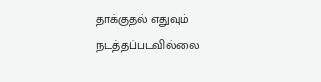தாக்குதல் எதுவும் நடத்தப்படவில்லை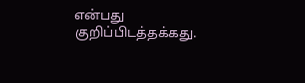என்பது குறிப்பிடத்தக்கது.